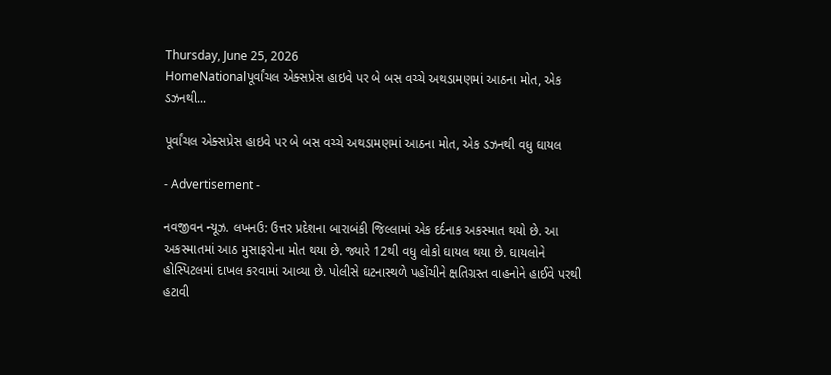Thursday, June 25, 2026
HomeNationalપૂર્વાંચલ એક્સપ્રેસ હાઇવે પર બે બસ વચ્ચે અથડામણમાં આઠના મોત, એક ડઝનથી...

પૂર્વાંચલ એક્સપ્રેસ હાઇવે પર બે બસ વચ્ચે અથડામણમાં આઠના મોત, એક ડઝનથી વધુ ઘાયલ

- Advertisement -

નવજીવન ન્યૂઝ. લખનઉ: ઉત્તર પ્રદેશના બારાબંકી જિલ્લામાં એક દર્દનાક અકસ્માત થયો છે. આ અકસ્માતમાં આઠ મુસાફરોના મોત થયા છે. જ્યારે 12થી વધુ લોકો ઘાયલ થયા છે. ઘાયલોને હોસ્પિટલમાં દાખલ કરવામાં આવ્યા છે. પોલીસે ઘટનાસ્થળે પહોંચીને ક્ષતિગ્રસ્ત વાહનોને હાઈવે પરથી હટાવી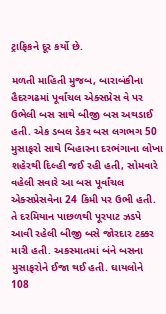ટ્રાફિકને દૂર કર્યો છે.

મળતી માહિતી મુજબ, બારાબંકીના હૈદરગઢમાં પૂર્વાંચલ એક્સપ્રેસ વે પર ઉભેલી બસ સાથે બીજી બસ અથડાઈ હતી. એક ડબલ ડેકર બસ લગભગ 50 મુસાફરો સાથે બિહારના દરભંગાના લોખા શહેરથી દિલ્હી જઈ રહી હતી, સોમવારે વહેલી સવારે આ બસ પૂર્વાંચલ એક્સપ્રેસવેના 24 કિમી પર ઉભી હતી. તે દરમિયાન પાછળથી પૂરપાટ ઝડપે આવી રહેલી બીજી બસે જોરદાર ટક્કર મારી હતી. અકસ્માતમાં બંને બસના મુસાફરોને ઈજા થઈ હતી. ઘાયલોને 108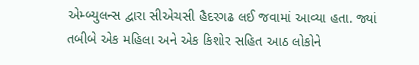એમ્બ્યુલન્સ દ્વારા સીએચસી હૈદરગઢ લઈ જવામાં આવ્યા હતા. જ્યાં તબીબે એક મહિલા અને એક કિશોર સહિત આઠ લોકોને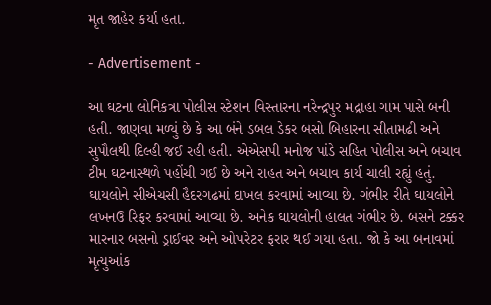મૃત જાહેર કર્યા હતા.

- Advertisement -

આ ઘટના લોનિકત્રા પોલીસ સ્ટેશન વિસ્તારના નરેન્દ્રપુર મદ્રાહા ગામ પાસે બની હતી. જાણવા મળ્યું છે કે આ બંને ડબલ ડેકર બસો બિહારના સીતામઢી અને સુપૌલથી દિલ્હી જઈ રહી હતી. એએસપી મનોજ પાંડે સહિત પોલીસ અને બચાવ ટીમ ઘટનાસ્થળે પહોંચી ગઈ છે અને રાહત અને બચાવ કાર્ય ચાલી રહ્યું હતું. ઘાયલોને સીએચસી હૈદરગઢમાં દાખલ કરવામાં આવ્યા છે. ગંભીર રીતે ઘાયલોને લખનઉ રિફર કરવામાં આવ્યા છે. અનેક ઘાયલોની હાલત ગંભીર છે. બસને ટક્કર મારનાર બસનો ડ્રાઈવર અને ઓપરેટર ફરાર થઈ ગયા હતા. જો કે આ બનાવમાં મૃત્યુઆંક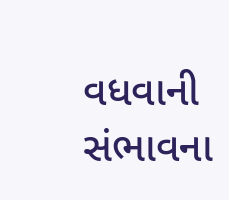વધવાની સંભાવના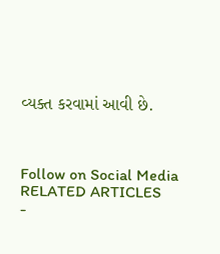વ્યક્ત કરવામાં આવી છે.



Follow on Social Media
RELATED ARTICLES
-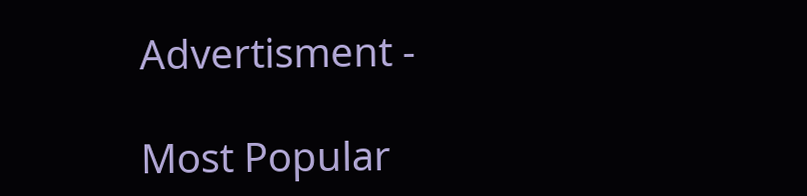Advertisment -

Most Popular